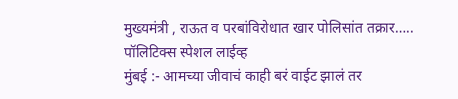मुख्यमंत्री , राऊत व परबांविरोधात खार पोलिसांत तक्रार…..
पॉलिटिक्स स्पेशल लाईव्ह
मुंबई :- आमच्या जीवाचं काही बरं वाईट झालं तर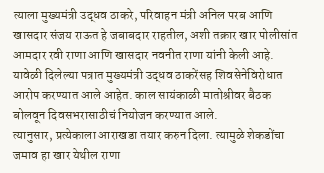त्याला मुख्यमंत्री उद्धव ठाकरे, परिवाहन मंत्री अनिल परब आणि खासदार संजय राऊत हे जबाबदार राहतील, अशी तक्रार खार पोलीसांत आमदार रवी राणा आणि खासदार नवनीत राणा यांनी केली आहे.
यावेळी दिलेल्या पत्रात मुख्यमंत्री उद्धव ठाकरेंसह शिवसेनेविरोधात आरोप करण्यात आले आहेत. काल सायंकाळी मातोश्रीवर बैठक बोलवून दिवसभरासाठीचं नियोजन करण्यात आले.
त्यानुसार, प्रत्येकाला आराखडा तयार करुन दिला. त्यामुळे शेकडोंचा जमाव हा खार येथील राणा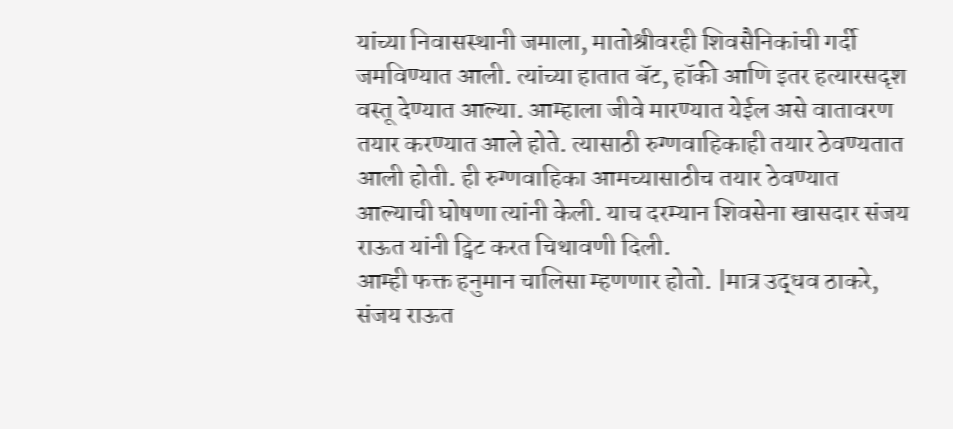यांच्या निवासस्थानी जमाला, मातोश्रीवरही शिवसैनिकांची गर्दी जमविण्यात आली. त्यांच्या हातात बॅट, हॉकी आणि इतर हत्यारसदृश वस्तू देण्यात आल्या. आम्हाला जीवे मारण्यात येईल असे वातावरण तयार करण्यात आले होते. त्यासाठी रुग्णवाहिकाही तयार ठेवण्यतात आली होती. ही रुग्णवाहिका आमच्यासाठीच तयार ठेवण्यात आल्याची घोषणा त्यांनी केली. याच दरम्यान शिवसेना खासदार संजय राऊत यांनी ट्विट करत चिथावणी दिली.
आम्ही फक्त हनुमान चालिसा म्हणणार होतो. |मात्र उद्धव ठाकरे, संजय राऊत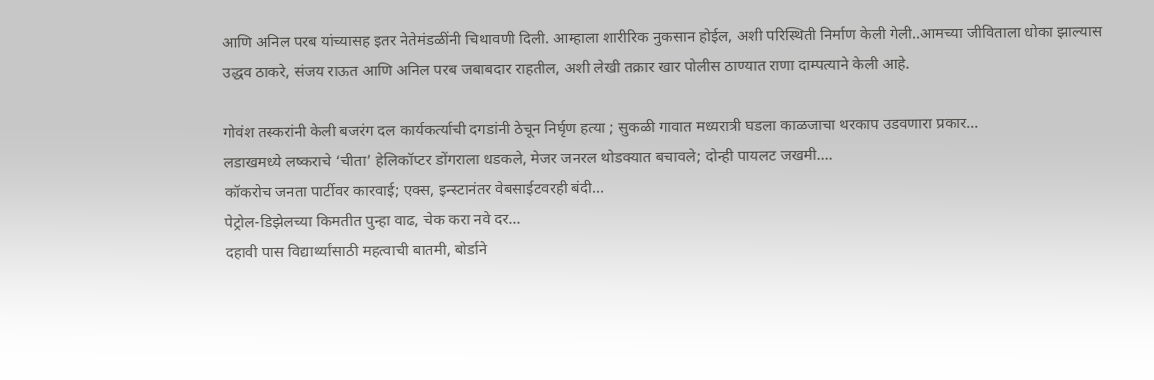आणि अनिल परब यांच्यासह इतर नेतेमंडळींनी चिथावणी दिली. आम्हाला शारीरिक नुकसान होईल, अशी परिस्थिती निर्माण केली गेली..आमच्या जीविताला धोका झाल्यास उद्धव ठाकरे, संजय राऊत आणि अनिल परब जबाबदार राहतील, अशी लेखी तक्रार खार पोलीस ठाण्यात राणा दाम्पत्याने केली आहे.

गोवंश तस्करांनी केली बजरंग दल कार्यकर्त्याची दगडांनी ठेचून निर्घृण हत्या ; सुकळी गावात मध्यरात्री घडला काळजाचा थरकाप उडवणारा प्रकार…
लडाखमध्ये लष्कराचे ‘चीता’ हेलिकॉप्टर डोंगराला धडकले, मेजर जनरल थोडक्यात बचावले; दोन्ही पायलट जखमी….
कॉकरोच जनता पार्टीवर कारवाई; एक्स, इन्स्टानंतर वेबसाईटवरही बंदी…
पेट्रोल-डिझेलच्या किमतीत पुन्हा वाढ, चेक करा नवे दर…
दहावी पास विद्यार्थ्यांसाठी महत्वाची बातमी, बोर्डाने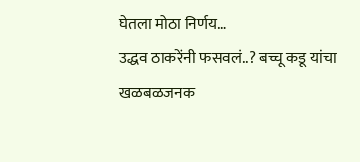घेतला मोठा निर्णय…
उद्धव ठाकरेंनी फसवलं..? बच्चू कडू यांचा खळबळजनक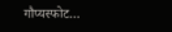गौप्यस्फोट…